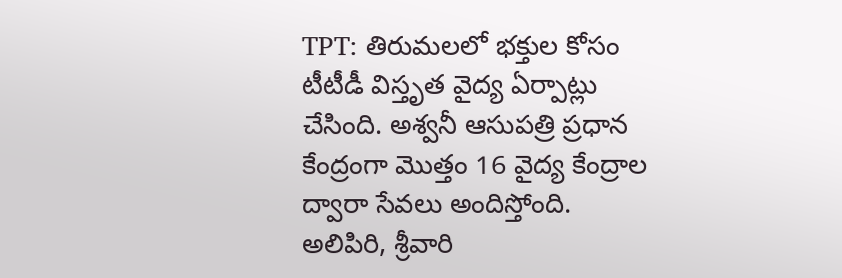TPT: తిరుమలలో భక్తుల కోసం టీటీడీ విస్తృత వైద్య ఏర్పాట్లు చేసింది. అశ్వనీ ఆసుపత్రి ప్రధాన కేంద్రంగా మొత్తం 16 వైద్య కేంద్రాల ద్వారా సేవలు అందిస్తోంది. అలిపిరి, శ్రీవారి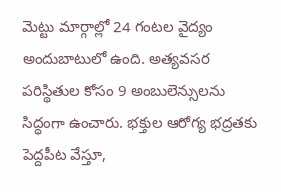మెట్టు మార్గాల్లో 24 గంటల వైద్యం అందుబాటులో ఉంది. అత్యవసర పరిస్థితుల కోసం 9 అంబులెన్సులను సిద్ధంగా ఉంచారు. భక్తుల ఆరోగ్య భద్రతకు పెద్దపీట వేస్తూ,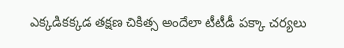ఎక్కడికక్కడ తక్షణ చికిత్స అందేలా టీటీడీ పక్కా చర్యలు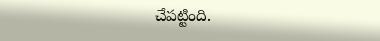చేపట్టింది.